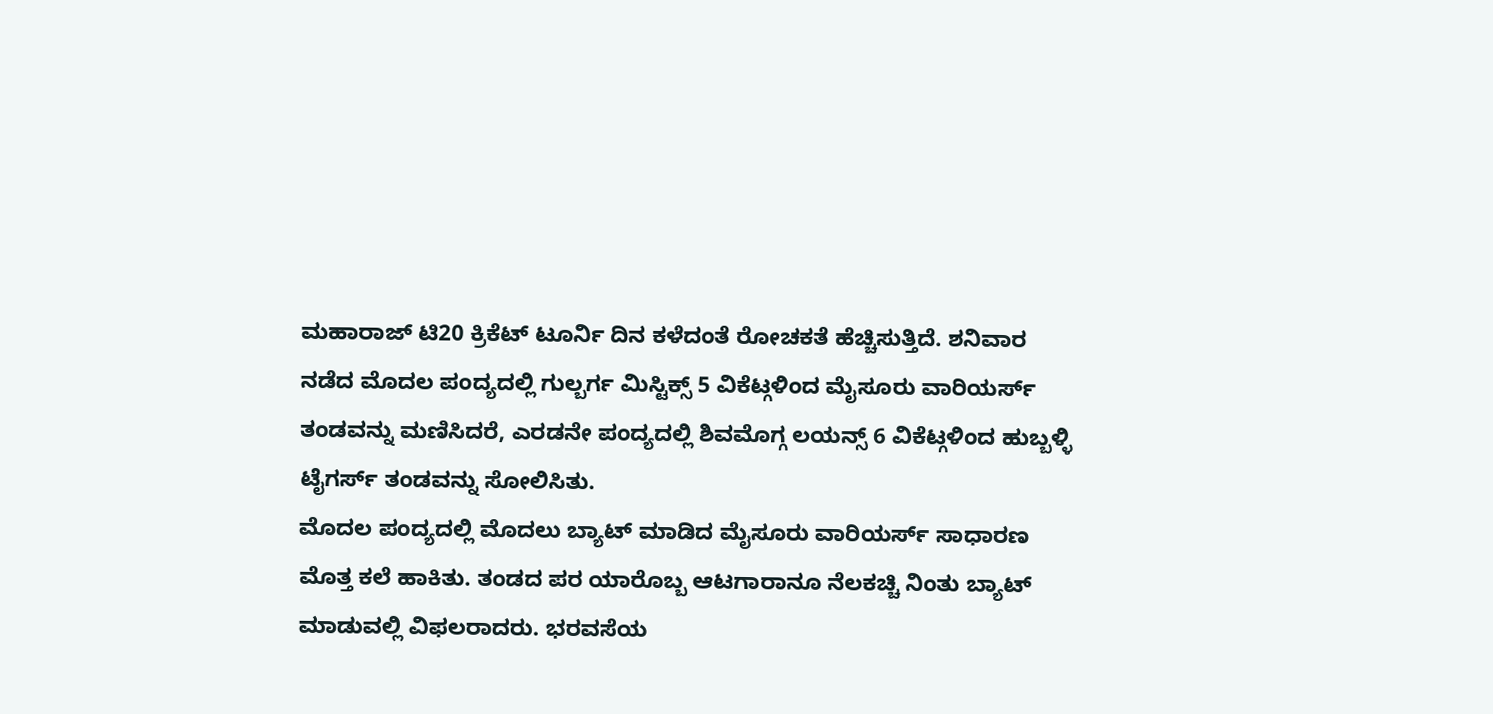ಮಹಾರಾಜ್ ಟಿ20 ಕ್ರಿಕೆಟ್ ಟೂರ್ನಿ ದಿನ ಕಳೆದಂತೆ ರೋಚಕತೆ ಹೆಚ್ಚಿಸುತ್ತಿದೆ. ಶನಿವಾರ ನಡೆದ ಮೊದಲ ಪಂದ್ಯದಲ್ಲಿ ಗುಲ್ಬರ್ಗ ಮಿಸ್ಟಿಕ್ಸ್ 5 ವಿಕೆಟ್ಗಳಿಂದ ಮೈಸೂರು ವಾರಿಯರ್ಸ್ ತಂಡವನ್ನು ಮಣಿಸಿದರೆ, ಎರಡನೇ ಪಂದ್ಯದಲ್ಲಿ ಶಿವಮೊಗ್ಗ ಲಯನ್ಸ್ 6 ವಿಕೆಟ್ಗಳಿಂದ ಹುಬ್ಬಳ್ಳಿ ಟೈಗರ್ಸ್ ತಂಡವನ್ನು ಸೋಲಿಸಿತು.
ಮೊದಲ ಪಂದ್ಯದಲ್ಲಿ ಮೊದಲು ಬ್ಯಾಟ್ ಮಾಡಿದ ಮೈಸೂರು ವಾರಿಯರ್ಸ್ ಸಾಧಾರಣ ಮೊತ್ತ ಕಲೆ ಹಾಕಿತು. ತಂಡದ ಪರ ಯಾರೊಬ್ಬ ಆಟಗಾರಾನೂ ನೆಲಕಚ್ಚಿ ನಿಂತು ಬ್ಯಾಟ್ ಮಾಡುವಲ್ಲಿ ವಿಫಲರಾದರು. ಭರವಸೆಯ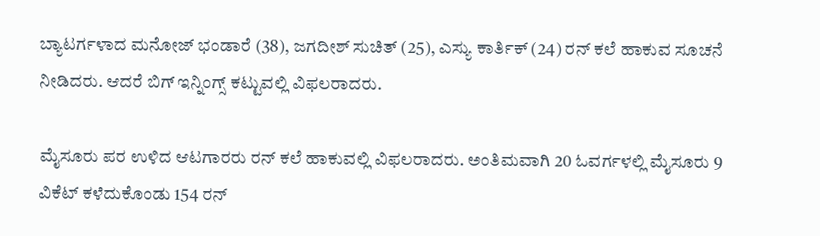ಬ್ಯಾಟರ್ಗಳಾದ ಮನೋಜ್ ಭಂಡಾರೆ (38), ಜಗದೀಶ್ ಸುಚಿತ್ (25), ಎಸ್ಯು ಕಾರ್ತಿಕ್ (24) ರನ್ ಕಲೆ ಹಾಕುವ ಸೂಚನೆ ನೀಡಿದರು. ಆದರೆ ಬಿಗ್ ಇನ್ನಿಂಗ್ಸ್ ಕಟ್ಟುವಲ್ಲಿ ವಿಫಲರಾದರು.

ಮೈಸೂರು ಪರ ಉಳಿದ ಆಟಗಾರರು ರನ್ ಕಲೆ ಹಾಕುವಲ್ಲಿ ವಿಫಲರಾದರು. ಅಂತಿಮವಾಗಿ 20 ಓವರ್ಗಳಲ್ಲಿ ಮೈಸೂರು 9 ವಿಕೆಟ್ ಕಳೆದುಕೊಂಡು 154 ರನ್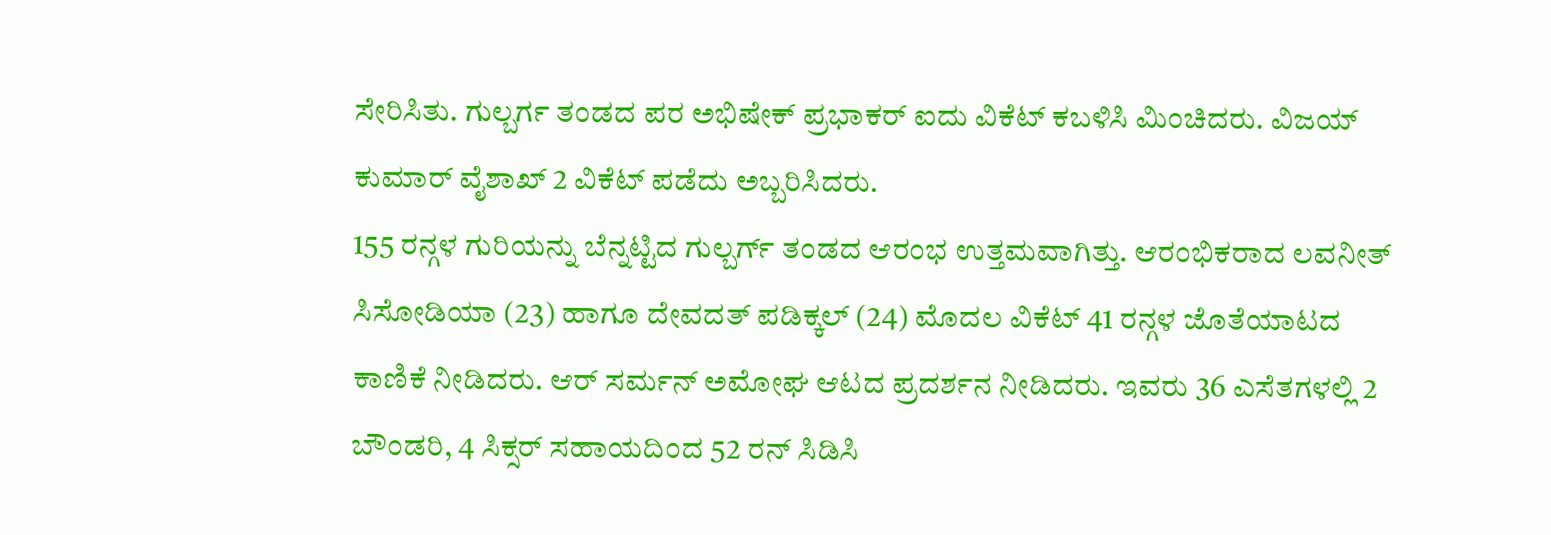ಸೇರಿಸಿತು. ಗುಲ್ಬರ್ಗ ತಂಡದ ಪರ ಅಭಿಷೇಕ್ ಪ್ರಭಾಕರ್ ಐದು ವಿಕೆಟ್ ಕಬಳಿಸಿ ಮಿಂಚಿದರು. ವಿಜಯ್ ಕುಮಾರ್ ವೈಶಾಖ್ 2 ವಿಕೆಟ್ ಪಡೆದು ಅಬ್ಬರಿಸಿದರು.
155 ರನ್ಗಳ ಗುರಿಯನ್ನು ಬೆನ್ನಟ್ಟಿದ ಗುಲ್ಬರ್ಗ್ ತಂಡದ ಆರಂಭ ಉತ್ತಮವಾಗಿತ್ತು. ಆರಂಭಿಕರಾದ ಲವನೀತ್ ಸಿಸೋಡಿಯಾ (23) ಹಾಗೂ ದೇವದತ್ ಪಡಿಕ್ಕಲ್ (24) ಮೊದಲ ವಿಕೆಟ್ 41 ರನ್ಗಳ ಜೊತೆಯಾಟದ ಕಾಣಿಕೆ ನೀಡಿದರು. ಆರ್ ಸರ್ಮನ್ ಅಮೋಘ ಆಟದ ಪ್ರದರ್ಶನ ನೀಡಿದರು. ಇವರು 36 ಎಸೆತಗಳಲ್ಲಿ 2 ಬೌಂಡರಿ, 4 ಸಿಕ್ಸರ್ ಸಹಾಯದಿಂದ 52 ರನ್ ಸಿಡಿಸಿ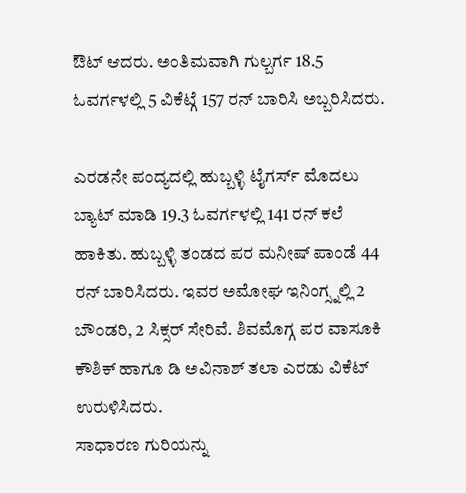ಔಟ್ ಆದರು. ಅಂತಿಮವಾಗಿ ಗುಲ್ಬರ್ಗ 18.5 ಓವರ್ಗಳಲ್ಲಿ 5 ವಿಕೆಟ್ಗೆ 157 ರನ್ ಬಾರಿಸಿ ಅಬ್ಬರಿಸಿದರು.

ಎರಡನೇ ಪಂದ್ಯದಲ್ಲಿ ಹುಬ್ಬಳ್ಳಿ ಟೈಗರ್ಸ್ ಮೊದಲು ಬ್ಯಾಟ್ ಮಾಡಿ 19.3 ಓವರ್ಗಳಲ್ಲಿ 141 ರನ್ ಕಲೆ ಹಾಕಿತು. ಹುಬ್ಬಳ್ಳಿ ತಂಡದ ಪರ ಮನೀಷ್ ಪಾಂಡೆ 44 ರನ್ ಬಾರಿಸಿದರು. ಇವರ ಅಮೋಘ ಇನಿಂಗ್ಸ್ನಲ್ಲಿ 2 ಬೌಂಡರಿ, 2 ಸಿಕ್ಸರ್ ಸೇರಿವೆ. ಶಿವಮೊಗ್ಗ ಪರ ವಾಸೂಕಿ ಕೌಶಿಕ್ ಹಾಗೂ ಡಿ ಅವಿನಾಶ್ ತಲಾ ಎರಡು ವಿಕೆಟ್ ಉರುಳಿಸಿದರು.
ಸಾಧಾರಣ ಗುರಿಯನ್ನು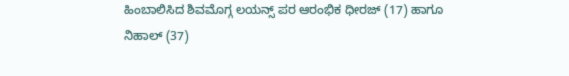ಹಿಂಬಾಲಿಸಿದ ಶಿವಮೊಗ್ಗ ಲಯನ್ಸ್ ಪರ ಆರಂಭಿಕ ಧೀರಜ್ (17) ಹಾಗೂ ನಿಹಾಲ್ (37)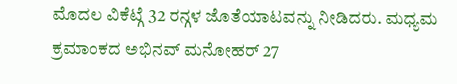ಮೊದಲ ವಿಕೆಟ್ಗೆ 32 ರನ್ಗಳ ಜೊತೆಯಾಟವನ್ನು ನೀಡಿದರು. ಮಧ್ಯಮ ಕ್ರಮಾಂಕದ ಅಭಿನವ್ ಮನೋಹರ್ 27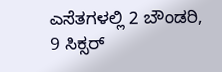ಎಸೆತಗಳಲ್ಲಿ 2 ಬೌಂಡರಿ, 9 ಸಿಕ್ಸರ್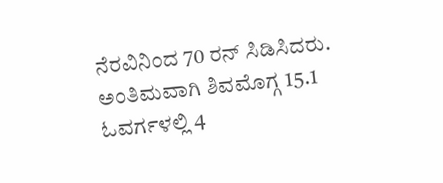ನೆರವಿನಿಂದ 70 ರನ್ ಸಿಡಿಸಿದರು. ಅಂತಿಮವಾಗಿ ಶಿವಮೊಗ್ಗ 15.1 ಓವರ್ಗಳಲ್ಲಿ 4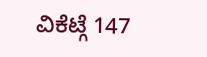ವಿಕೆಟ್ಗೆ 147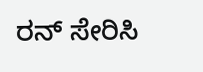ರನ್ ಸೇರಿಸಿ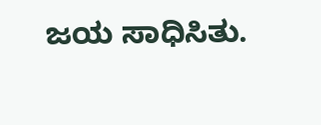ಜಯ ಸಾಧಿಸಿತು.